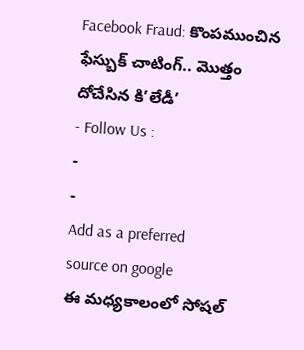Facebook Fraud: కొంపముంచిన ఫేస్బుక్ చాటింగ్.. మొత్తం దోచేసిన కి’లేడీ’
- Follow Us :
-
-
Add as a preferred
source on google
ఈ మధ్యకాలంలో సోషల్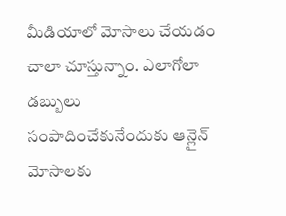మీడియాలో మోసాలు చేయడం చాలా చూస్తున్నాం. ఎలాగోలా డబ్బులు సంపాదించేకునేందుకు ఆన్లైన్ మోసాలకు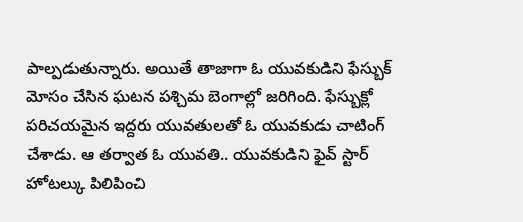పాల్పడుతున్నారు. అయితే తాజాగా ఓ యువకుడిని ఫేస్బుక్ మోసం చేసిన ఘటన పశ్చిమ బెంగాల్లో జరిగింది. ఫేస్బుక్లో పరిచయమైన ఇద్దరు యువతులతో ఓ యువకుడు చాటింగ్ చేశాడు. ఆ తర్వాత ఓ యువతి.. యువకుడిని ఫైవ్ స్టార్ హోటల్కు పిలిపించి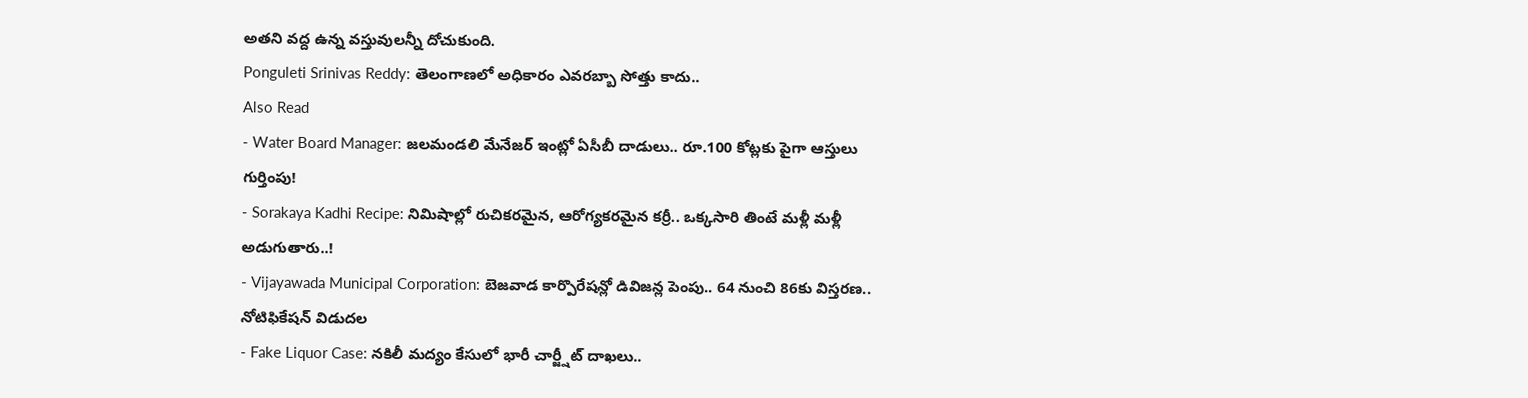అతని వద్ద ఉన్న వస్తువులన్నీ దోచుకుంది.
Ponguleti Srinivas Reddy: తెలంగాణలో అధికారం ఎవరబ్బా సోత్తు కాదు..
Also Read
- Water Board Manager: జలమండలి మేనేజర్ ఇంట్లో ఏసీబీ దాడులు.. రూ.100 కోట్లకు పైగా ఆస్తులు గుర్తింపు!
- Sorakaya Kadhi Recipe: నిమిషాల్లో రుచికరమైన, ఆరోగ్యకరమైన కర్రీ.. ఒక్కసారి తింటే మళ్లీ మళ్లీ అడుగుతారు..!
- Vijayawada Municipal Corporation: బెజవాడ కార్పొరేషన్లో డివిజన్ల పెంపు.. 64 నుంచి 86కు విస్తరణ.. నోటిఫికేషన్ విడుదల
- Fake Liquor Case: నకిలీ మద్యం కేసులో భారీ చార్జ్షీట్ దాఖలు..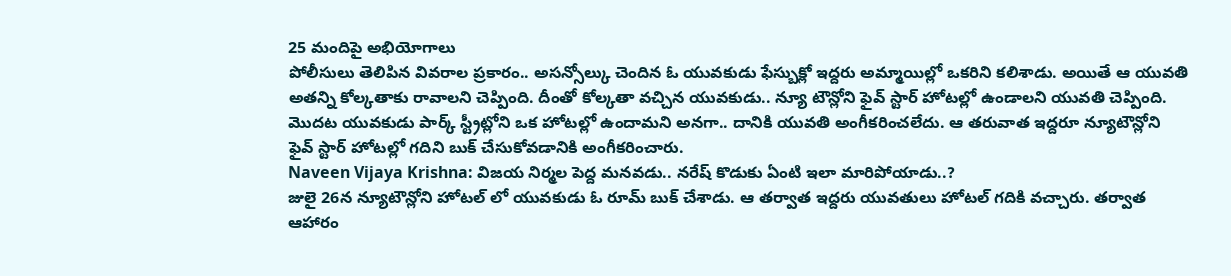25 మందిపై అభియోగాలు
పోలీసులు తెలిపిన వివరాల ప్రకారం.. అసన్సోల్కు చెందిన ఓ యువకుడు ఫేస్బుక్లో ఇద్దరు అమ్మాయిల్లో ఒకరిని కలిశాడు. అయితే ఆ యువతి అతన్ని కోల్కతాకు రావాలని చెప్పింది. దీంతో కోల్కతా వచ్చిన యువకుడు.. న్యూ టౌన్లోని ఫైవ్ స్టార్ హోటల్లో ఉండాలని యువతి చెప్పింది. మొదట యువకుడు పార్క్ స్ట్రీట్లోని ఒక హోటల్లో ఉందామని అనగా.. దానికి యువతి అంగీకరించలేదు. ఆ తరువాత ఇద్దరూ న్యూటౌన్లోని ఫైవ్ స్టార్ హోటల్లో గదిని బుక్ చేసుకోవడానికి అంగీకరించారు.
Naveen Vijaya Krishna: విజయ నిర్మల పెద్ద మనవడు.. నరేష్ కొడుకు ఏంటి ఇలా మారిపోయాడు..?
జులై 26న న్యూటౌన్లోని హోటల్ లో యువకుడు ఓ రూమ్ బుక్ చేశాడు. ఆ తర్వాత ఇద్దరు యువతులు హోటల్ గదికి వచ్చారు. తర్వాత ఆహారం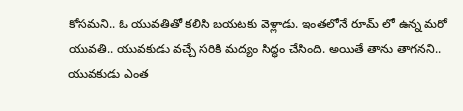కోసమని.. ఓ యువతితో కలిసి బయటకు వెళ్లాడు. ఇంతలోనే రూమ్ లో ఉన్న మరో యువతి.. యువకుడు వచ్చే సరికి మద్యం సిద్ధం చేసింది. అయితే తాను తాగనని.. యువకుడు ఎంత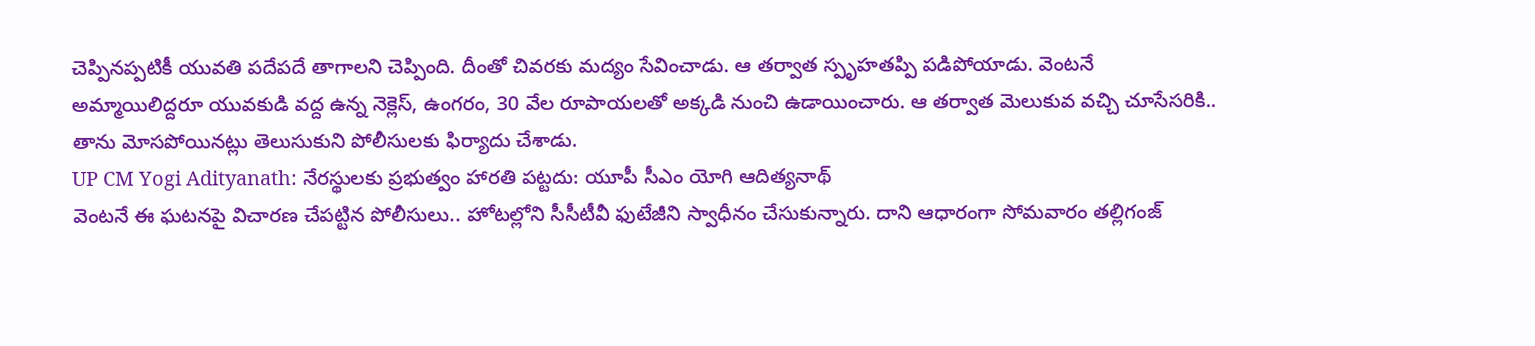చెప్పినప్పటికీ యువతి పదేపదే తాగాలని చెప్పింది. దీంతో చివరకు మద్యం సేవించాడు. ఆ తర్వాత స్పృహతప్పి పడిపోయాడు. వెంటనే అమ్మాయిలిద్దరూ యువకుడి వద్ద ఉన్న నెక్లెస్, ఉంగరం, 30 వేల రూపాయలతో అక్కడి నుంచి ఉడాయించారు. ఆ తర్వాత మెలుకువ వచ్చి చూసేసరికి.. తాను మోసపోయినట్లు తెలుసుకుని పోలీసులకు ఫిర్యాదు చేశాడు.
UP CM Yogi Adityanath: నేరస్థులకు ప్రభుత్వం హారతి పట్టదు: యూపీ సీఎం యోగి ఆదిత్యనాథ్
వెంటనే ఈ ఘటనపై విచారణ చేపట్టిన పోలీసులు.. హోటల్లోని సీసీటీవీ ఫుటేజీని స్వాధీనం చేసుకున్నారు. దాని ఆధారంగా సోమవారం తల్లిగంజ్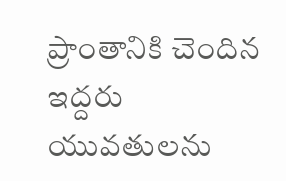ప్రాంతానికి చెందిన ఇద్దరు యువతులను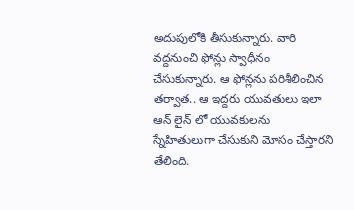అదుపులోకి తీసుకున్నారు. వారి వద్దనుంచి ఫోన్లు స్వాధీనం చేసుకున్నారు. ఆ ఫోన్లను పరిశీలించిన తర్వాత.. ఆ ఇద్దరు యువతులు ఇలా ఆన్ లైన్ లో యువకులను స్నేహితులుగా చేసుకుని మోసం చేస్తారని తేలింది.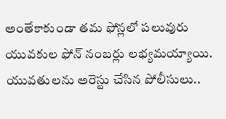అంతేకాకుండా తమ ఫోన్లలో పలువురు యువకుల ఫోన్ నంబర్లు లభ్యమయ్యాయి. యువతులను అరెస్టు చేసిన పోలీసులు..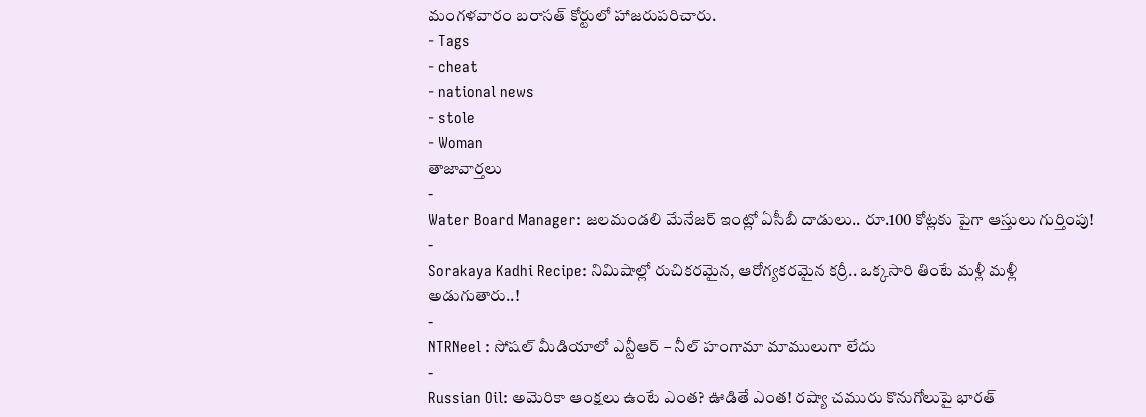మంగళవారం బరాసత్ కోర్టులో హాజరుపరిచారు.
- Tags
- cheat
- national news
- stole
- Woman
తాజావార్తలు
-
Water Board Manager: జలమండలి మేనేజర్ ఇంట్లో ఏసీబీ దాడులు.. రూ.100 కోట్లకు పైగా ఆస్తులు గుర్తింపు!
-
Sorakaya Kadhi Recipe: నిమిషాల్లో రుచికరమైన, ఆరోగ్యకరమైన కర్రీ.. ఒక్కసారి తింటే మళ్లీ మళ్లీ అడుగుతారు..!
-
NTRNeel : సోషల్ మీడియాలో ఎన్టీఆర్ – నీల్ హంగామా మాములుగా లేదు
-
Russian Oil: అమెరికా ఆంక్షలు ఉంటే ఎంత? ఊడితే ఎంత! రష్యా చమురు కొనుగోలుపై భారత్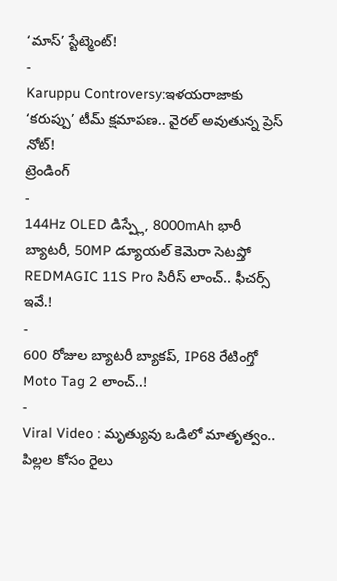‘మాస్’ స్టేట్మెంట్!
-
Karuppu Controversy:ఇళయరాజాకు ‘కరుప్పు’ టీమ్ క్షమాపణ.. వైరల్ అవుతున్న ప్రెస్ నోట్!
ట్రెండింగ్
-
144Hz OLED డిస్ప్లే, 8000mAh భారీ బ్యాటరీ, 50MP డ్యూయల్ కెమెరా సెటప్తో REDMAGIC 11S Pro సిరీస్ లాంచ్.. ఫీచర్స్ ఇవే.!
-
600 రోజుల బ్యాటరీ బ్యాకప్, IP68 రేటింగ్తో Moto Tag 2 లాంచ్..!
-
Viral Video : మృత్యువు ఒడిలో మాతృత్వం.. పిల్లల కోసం రైలు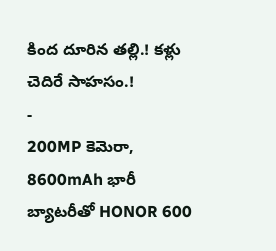కింద దూరిన తల్లి.! కళ్లు చెదిరే సాహసం.!
-
200MP కెమెరా, 8600mAh భారీ బ్యాటరీతో HONOR 600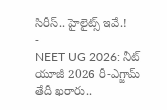సిరీస్.. హైలైట్స్ ఇవే.!
-
NEET UG 2026: నీట్ యూజీ 2026 రీ-ఎగ్జామ్ తేదీ ఖరారు..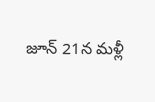జూన్ 21న మళ్లీ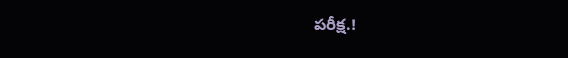పరీక్ష.!